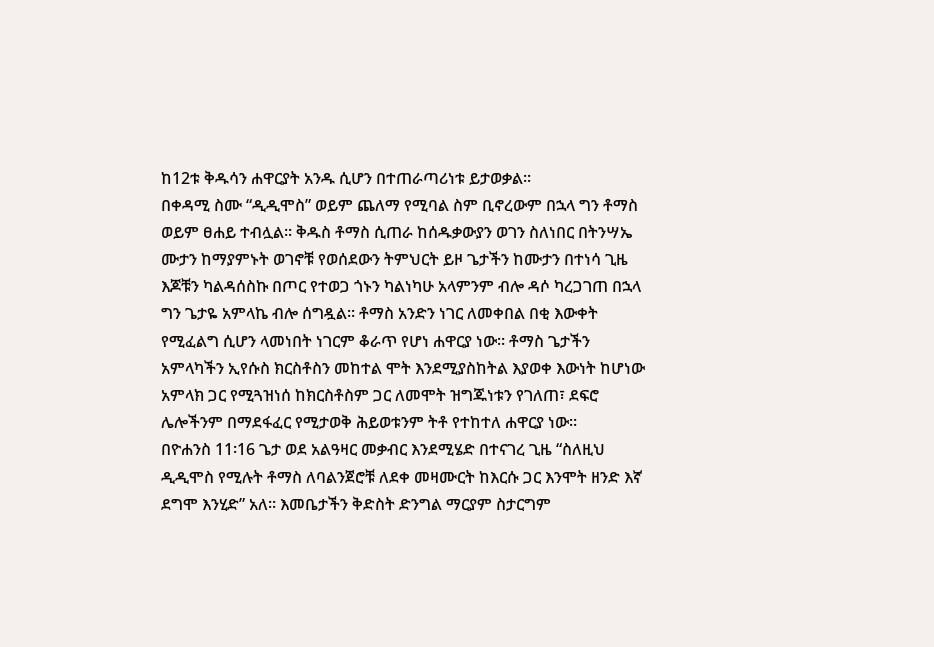ከ12ቱ ቅዱሳን ሐዋርያት አንዱ ሲሆን በተጠራጣሪነቱ ይታወቃል፡፡
በቀዳሚ ስሙ “ዲዲሞስ” ወይም ጨለማ የሚባል ስም ቢኖረውም በኋላ ግን ቶማስ ወይም ፀሐይ ተብሏል፡፡ ቅዱስ ቶማስ ሲጠራ ከሰዱቃውያን ወገን ስለነበር በትንሣኤ ሙታን ከማያምኑት ወገኖቹ የወሰደውን ትምህርት ይዞ ጌታችን ከሙታን በተነሳ ጊዜ እጆቹን ካልዳሰስኩ በጦር የተወጋ ጎኑን ካልነካሁ አላምንም ብሎ ዳሶ ካረጋገጠ በኋላ ግን ጌታዬ አምላኬ ብሎ ሰግዷል፡፡ ቶማስ አንድን ነገር ለመቀበል በቂ እውቀት የሚፈልግ ሲሆን ላመነበት ነገርም ቆራጥ የሆነ ሐዋርያ ነው። ቶማስ ጌታችን አምላካችን ኢየሱስ ክርስቶስን መከተል ሞት እንደሚያስከትል እያወቀ እውነት ከሆነው አምላክ ጋር የሚጓዝነሰ ከክርስቶስም ጋር ለመሞት ዝግጁነቱን የገለጠ፣ ደፍሮ ሌሎችንም በማደፋፈር የሚታወቅ ሕይወቱንም ትቶ የተከተለ ሐዋርያ ነው።
በዮሐንስ 11፡16 ጌታ ወደ አልዓዛር መቃብር እንደሚሄድ በተናገረ ጊዜ “ስለዚህ ዲዲሞስ የሚሉት ቶማስ ለባልንጀሮቹ ለደቀ መዛሙርት ከእርሱ ጋር እንሞት ዘንድ እኛ ደግሞ እንሂድ” አለ። እመቤታችን ቅድስት ድንግል ማርያም ስታርግም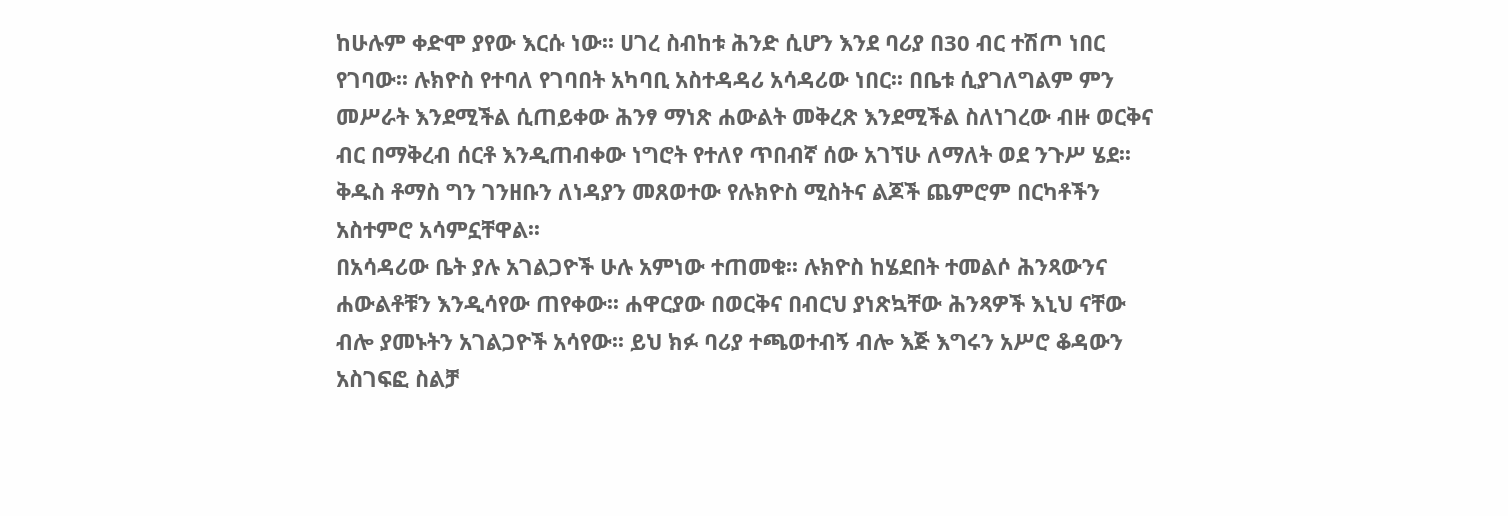ከሁሉም ቀድሞ ያየው እርሱ ነው፡፡ ሀገረ ስብከቱ ሕንድ ሲሆን እንደ ባሪያ በ30 ብር ተሽጦ ነበር የገባው፡፡ ሉክዮስ የተባለ የገባበት አካባቢ አስተዳዳሪ አሳዳሪው ነበር፡፡ በቤቱ ሲያገለግልም ምን መሥራት እንደሚችል ሲጠይቀው ሕንፃ ማነጽ ሐውልት መቅረጽ እንደሚችል ስለነገረው ብዙ ወርቅና ብር በማቅረብ ሰርቶ እንዲጠብቀው ነግሮት የተለየ ጥበብኛ ሰው አገኘሁ ለማለት ወደ ንጉሥ ሄደ፡፡ ቅዱስ ቶማስ ግን ገንዘቡን ለነዳያን መጸወተው የሉክዮስ ሚስትና ልጆች ጨምሮም በርካቶችን አስተምሮ አሳምኗቸዋል፡፡
በአሳዳሪው ቤት ያሉ አገልጋዮች ሁሉ አምነው ተጠመቁ፡፡ ሉክዮስ ከሄደበት ተመልሶ ሕንጻውንና ሐውልቶቹን እንዲሳየው ጠየቀው፡፡ ሐዋርያው በወርቅና በብርህ ያነጽኳቸው ሕንጻዎች እኒህ ናቸው ብሎ ያመኑትን አገልጋዮች አሳየው፡፡ ይህ ክፉ ባሪያ ተጫወተብኝ ብሎ እጅ እግሩን አሥሮ ቆዳውን አስገፍፎ ስልቻ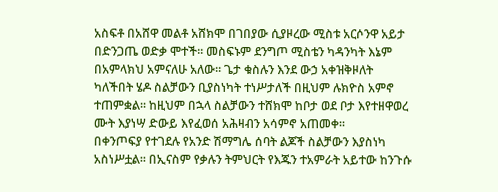አስፍቶ በአሸዋ መልቶ አሸክሞ በገበያው ሲያዞረው ሚስቱ አርሶንዋ አይታ በድንጋጤ ወድቃ ሞተች፡፡ መስፍኑም ደንግጦ ሚስቴን ካዳንካት እኔም በአምላክህ አምናለሁ አለው፡፡ ጌታ ቁስሉን እንደ ውኃ አቀዝቅዞለት ካለችበት ሄዶ ስልቻውን ቢያስነካት ተነሥታለች በዚህም ሉክዮስ አምኖ ተጠምቋል፡፡ ከዚህም በኋላ ስልቻውን ተሸክሞ ከቦታ ወደ ቦታ እየተዘዋወረ ሙት እያነሣ ድውይ እየፈወሰ አሕዛብን አሳምኖ አጠመቀ፡፡
በቀንጦፍያ የተገደሉ የአንድ ሽማግሌ ሰባት ልጆች ስልቻውን እያስነካ አስነሥቷል፡፡ በኢናስም የቃሉን ትምህርት የእጁን ተአምራት አይተው ከንጉሱ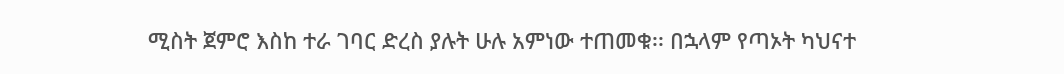ሚስት ጀምሮ እስከ ተራ ገባር ድረስ ያሉት ሁሉ አምነው ተጠመቁ፡፡ በኋላም የጣኦት ካህናተ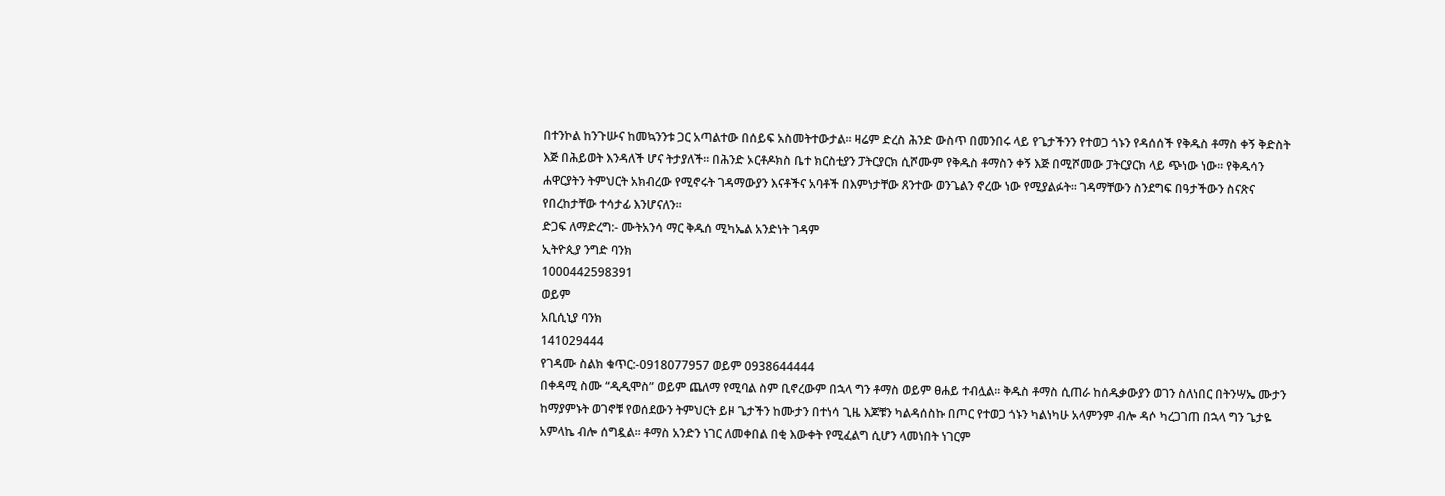በተንኮል ከንጉሡና ከመኳንንቱ ጋር አጣልተው በሰይፍ አስመትተውታል፡፡ ዛሬም ድረስ ሕንድ ውስጥ በመንበሩ ላይ የጌታችንን የተወጋ ጎኑን የዳሰሰች የቅዱስ ቶማስ ቀኝ ቅድስት እጅ በሕይወት እንዳለች ሆና ትታያለች፡፡ በሕንድ ኦርቶዶክስ ቤተ ክርስቲያን ፓትርያርክ ሲሾሙም የቅዱስ ቶማስን ቀኝ እጅ በሚሾመው ፓትርያርክ ላይ ጭነው ነው፡፡ የቅዱሳን ሐዋርያትን ትምህርት አክብረው የሚኖሩት ገዳማውያን እናቶችና አባቶች በእምነታቸው ጸንተው ወንጌልን ኖረው ነው የሚያልፉት፡፡ ገዳማቸውን ስንደግፍ በዓታችውን ስናጽና የበረከታቸው ተሳታፊ እንሆናለን፡፡
ድጋፍ ለማድረግ:- ሙትአንሳ ማር ቅዱሰ ሚካኤል አንድነት ገዳም
ኢትዮጲያ ንግድ ባንክ
1000442598391
ወይም
አቢሲኒያ ባንክ
141029444
የገዳሙ ስልክ ቁጥር:-0918077957 ወይም 0938644444
በቀዳሚ ስሙ “ዲዲሞስ” ወይም ጨለማ የሚባል ስም ቢኖረውም በኋላ ግን ቶማስ ወይም ፀሐይ ተብሏል፡፡ ቅዱስ ቶማስ ሲጠራ ከሰዱቃውያን ወገን ስለነበር በትንሣኤ ሙታን ከማያምኑት ወገኖቹ የወሰደውን ትምህርት ይዞ ጌታችን ከሙታን በተነሳ ጊዜ እጆቹን ካልዳሰስኩ በጦር የተወጋ ጎኑን ካልነካሁ አላምንም ብሎ ዳሶ ካረጋገጠ በኋላ ግን ጌታዬ አምላኬ ብሎ ሰግዷል፡፡ ቶማስ አንድን ነገር ለመቀበል በቂ እውቀት የሚፈልግ ሲሆን ላመነበት ነገርም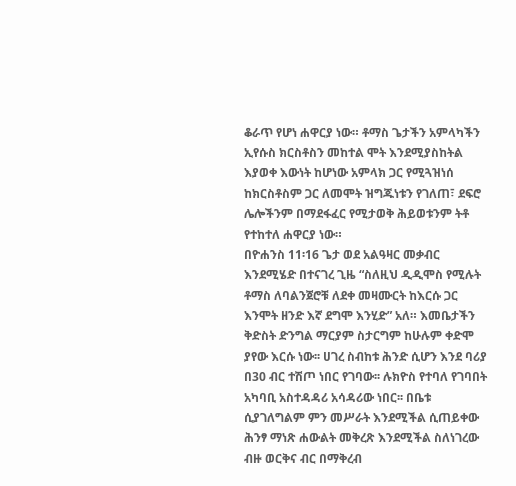ቆራጥ የሆነ ሐዋርያ ነው። ቶማስ ጌታችን አምላካችን ኢየሱስ ክርስቶስን መከተል ሞት እንደሚያስከትል እያወቀ እውነት ከሆነው አምላክ ጋር የሚጓዝነሰ ከክርስቶስም ጋር ለመሞት ዝግጁነቱን የገለጠ፣ ደፍሮ ሌሎችንም በማደፋፈር የሚታወቅ ሕይወቱንም ትቶ የተከተለ ሐዋርያ ነው።
በዮሐንስ 11፡16 ጌታ ወደ አልዓዛር መቃብር እንደሚሄድ በተናገረ ጊዜ “ስለዚህ ዲዲሞስ የሚሉት ቶማስ ለባልንጀሮቹ ለደቀ መዛሙርት ከእርሱ ጋር እንሞት ዘንድ እኛ ደግሞ እንሂድ” አለ። እመቤታችን ቅድስት ድንግል ማርያም ስታርግም ከሁሉም ቀድሞ ያየው እርሱ ነው፡፡ ሀገረ ስብከቱ ሕንድ ሲሆን እንደ ባሪያ በ30 ብር ተሽጦ ነበር የገባው፡፡ ሉክዮስ የተባለ የገባበት አካባቢ አስተዳዳሪ አሳዳሪው ነበር፡፡ በቤቱ ሲያገለግልም ምን መሥራት እንደሚችል ሲጠይቀው ሕንፃ ማነጽ ሐውልት መቅረጽ እንደሚችል ስለነገረው ብዙ ወርቅና ብር በማቅረብ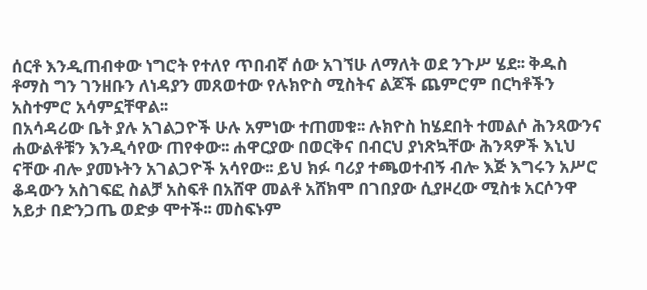ሰርቶ እንዲጠብቀው ነግሮት የተለየ ጥበብኛ ሰው አገኘሁ ለማለት ወደ ንጉሥ ሄደ፡፡ ቅዱስ ቶማስ ግን ገንዘቡን ለነዳያን መጸወተው የሉክዮስ ሚስትና ልጆች ጨምሮም በርካቶችን አስተምሮ አሳምኗቸዋል፡፡
በአሳዳሪው ቤት ያሉ አገልጋዮች ሁሉ አምነው ተጠመቁ፡፡ ሉክዮስ ከሄደበት ተመልሶ ሕንጻውንና ሐውልቶቹን እንዲሳየው ጠየቀው፡፡ ሐዋርያው በወርቅና በብርህ ያነጽኳቸው ሕንጻዎች እኒህ ናቸው ብሎ ያመኑትን አገልጋዮች አሳየው፡፡ ይህ ክፉ ባሪያ ተጫወተብኝ ብሎ እጅ እግሩን አሥሮ ቆዳውን አስገፍፎ ስልቻ አስፍቶ በአሸዋ መልቶ አሸክሞ በገበያው ሲያዞረው ሚስቱ አርሶንዋ አይታ በድንጋጤ ወድቃ ሞተች፡፡ መስፍኑም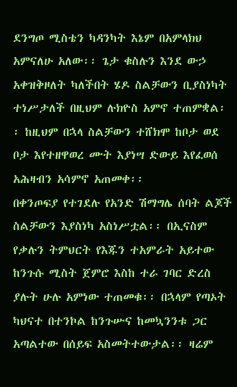ደንግጦ ሚስቴን ካዳንካት እኔም በአምላክህ አምናለሁ አለው፡፡ ጌታ ቁስሉን እንደ ውኃ አቀዝቅዞለት ካለችበት ሄዶ ስልቻውን ቢያስነካት ተነሥታለች በዚህም ሉክዮስ አምኖ ተጠምቋል፡፡ ከዚህም በኋላ ስልቻውን ተሸክሞ ከቦታ ወደ ቦታ እየተዘዋወረ ሙት እያነሣ ድውይ እየፈወሰ አሕዛብን አሳምኖ አጠመቀ፡፡
በቀንጦፍያ የተገደሉ የአንድ ሽማግሌ ሰባት ልጆች ስልቻውን እያስነካ አስነሥቷል፡፡ በኢናስም የቃሉን ትምህርት የእጁን ተአምራት አይተው ከንጉሱ ሚስት ጀምሮ እስከ ተራ ገባር ድረስ ያሉት ሁሉ አምነው ተጠመቁ፡፡ በኋላም የጣኦት ካህናተ በተንኮል ከንጉሡና ከመኳንንቱ ጋር አጣልተው በሰይፍ አስመትተውታል፡፡ ዛሬም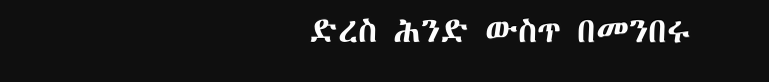ድረስ ሕንድ ውስጥ በመንበሩ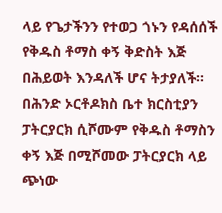ላይ የጌታችንን የተወጋ ጎኑን የዳሰሰች የቅዱስ ቶማስ ቀኝ ቅድስት እጅ በሕይወት እንዳለች ሆና ትታያለች፡፡ በሕንድ ኦርቶዶክስ ቤተ ክርስቲያን ፓትርያርክ ሲሾሙም የቅዱስ ቶማስን ቀኝ እጅ በሚሾመው ፓትርያርክ ላይ ጭነው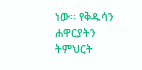ነው፡፡ የቅዱሳን ሐዋርያትን ትምህርት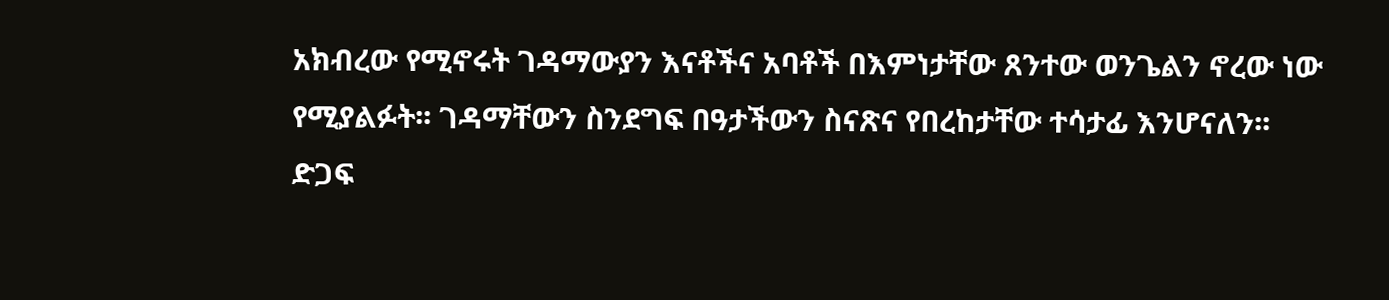አክብረው የሚኖሩት ገዳማውያን እናቶችና አባቶች በእምነታቸው ጸንተው ወንጌልን ኖረው ነው የሚያልፉት፡፡ ገዳማቸውን ስንደግፍ በዓታችውን ስናጽና የበረከታቸው ተሳታፊ እንሆናለን፡፡
ድጋፍ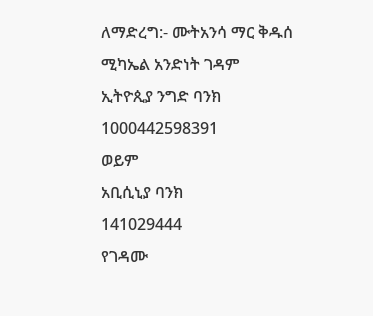ለማድረግ:- ሙትአንሳ ማር ቅዱሰ ሚካኤል አንድነት ገዳም
ኢትዮጲያ ንግድ ባንክ
1000442598391
ወይም
አቢሲኒያ ባንክ
141029444
የገዳሙ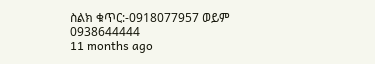ስልክ ቁጥር:-0918077957 ወይም 0938644444
11 months ago